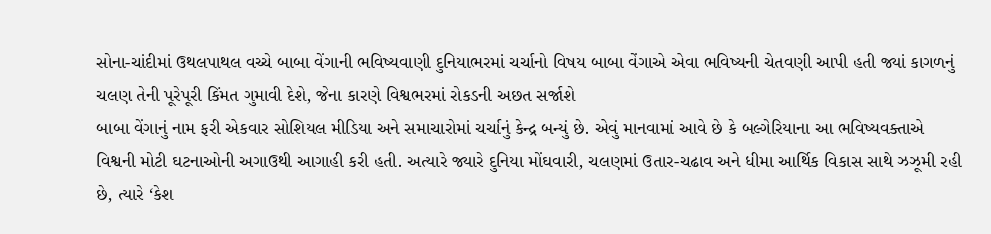સોના-ચાંદીમાં ઉથલપાથલ વચ્ચે બાબા વેંગાની ભવિષ્યવાણી દુનિયાભરમાં ચર્ચાનો વિષય બાબા વેંગાએ એવા ભવિષ્યની ચેતવણી આપી હતી જ્યાં કાગળનું ચલણ તેની પૂરેપૂરી કિંમત ગુમાવી દેશે, જેના કારણે વિશ્વભરમાં રોકડની અછત સર્જાશે
બાબા વેંગાનું નામ ફરી એકવાર સોશિયલ મીડિયા અને સમાચારોમાં ચર્ચાનું કેન્દ્ર બન્યું છે. એવું માનવામાં આવે છે કે બલ્ગેરિયાના આ ભવિષ્યવક્તાએ વિશ્વની મોટી ઘટનાઓની અગાઉથી આગાહી કરી હતી. અત્યારે જ્યારે દુનિયા મોંઘવારી, ચલણમાં ઉતાર-ચઢાવ અને ધીમા આર્થિક વિકાસ સાથે ઝઝૂમી રહી છે, ત્યારે ‘કેશ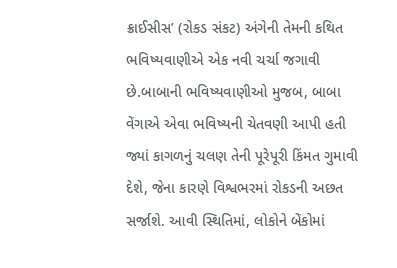ક્રાઈસીસ’ (રોકડ સંકટ) અંગેની તેમની કથિત ભવિષ્યવાણીએ એક નવી ચર્ચા જગાવી છે.બાબાની ભવિષ્યવાણીઓ મુજબ, બાબા વેંગાએ એવા ભવિષ્યની ચેતવણી આપી હતી જ્યાં કાગળનું ચલણ તેની પૂરેપૂરી કિંમત ગુમાવી દેશે, જેના કારણે વિશ્વભરમાં રોકડની અછત સર્જાશે. આવી સ્થિતિમાં, લોકોને બેંકોમાં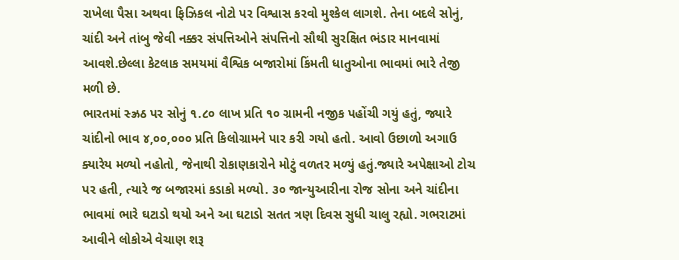રાખેલા પૈસા અથવા ફિઝિકલ નોટો પર વિશ્વાસ કરવો મુશ્કેલ લાગશે. તેના બદલે સોનું, ચાંદી અને તાંબુ જેવી નક્કર સંપત્તિઓને સંપત્તિનો સૌથી સુરક્ષિત ભંડાર માનવામાં આવશે.છેલ્લા કેટલાક સમયમાં વૈશ્વિક બજારોમાં કિંમતી ધાતુઓના ભાવમાં ભારે તેજી મળી છે.
ભારતમાં સ્ઝ્રઠ પર સોનું ૧.૮૦ લાખ પ્રતિ ૧૦ ગ્રામની નજીક પહોંચી ગયું હતું, જ્યારે ચાંદીનો ભાવ ૪,૦૦,૦૦૦ પ્રતિ કિલોગ્રામને પાર કરી ગયો હતો. આવો ઉછાળો અગાઉ ક્યારેય મળ્યો નહોતો, જેનાથી રોકાણકારોને મોટું વળતર મળ્યું હતું.જ્યારે અપેક્ષાઓ ટોચ પર હતી, ત્યારે જ બજારમાં કડાકો મળ્યો. ૩૦ જાન્યુઆરીના રોજ સોના અને ચાંદીના ભાવમાં ભારે ઘટાડો થયો અને આ ઘટાડો સતત ત્રણ દિવસ સુધી ચાલુ રહ્યો. ગભરાટમાં આવીને લોકોએ વેચાણ શરૂ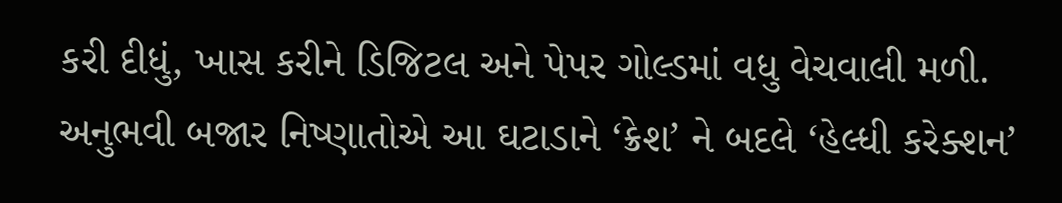કરી દીધું, ખાસ કરીને ડિજિટલ અને પેપર ગોલ્ડમાં વધુ વેચવાલી મળી. અનુભવી બજાર નિષ્ણાતોએ આ ઘટાડાને ‘ક્રેશ’ ને બદલે ‘હેલ્ધી કરેક્શન’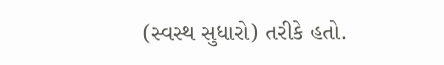(સ્વસ્થ સુધારો) તરીકે હતો.